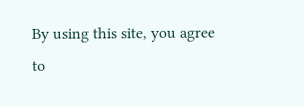By using this site, you agree to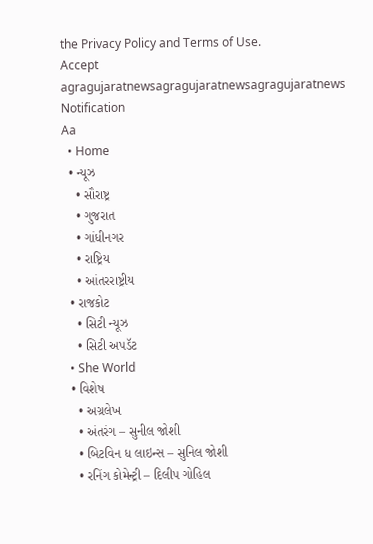the Privacy Policy and Terms of Use.
Accept
agragujaratnewsagragujaratnewsagragujaratnews
Notification
Aa
  • Home
  • ન્યૂઝ
    • સૌરાષ્ટ્ર
    • ગુજરાત
    • ગાંધીનગર
    • રાષ્ટ્રિય
    • આંતરરાષ્ટ્રીય
  • રાજકોટ
    • સિટી ન્યૂઝ
    • સિટી અપડૅટ
  • She World
  • વિશેષ
    • અગ્રલેખ
    • અંતરંગ – સુનીલ જોશી
    • બિટવિન ધ લાઇન્સ – સુનિલ જોશી
    • રનિંગ કોમેન્ટ્રી – દિલીપ ગોહિલ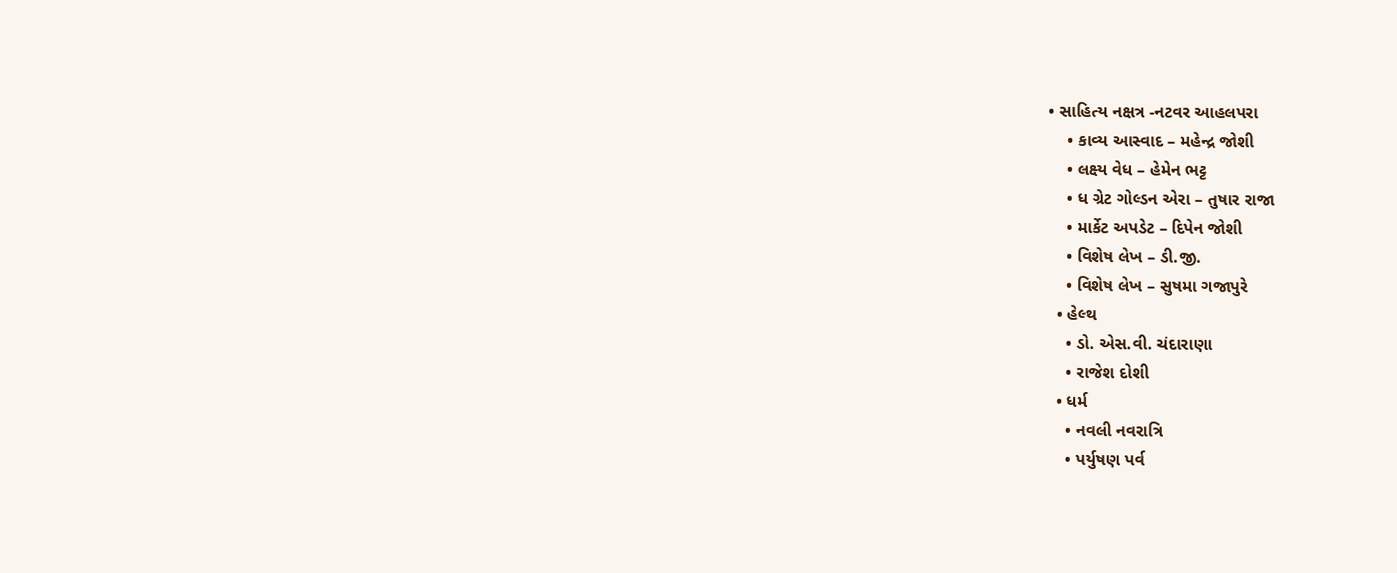• સાહિત્ય નક્ષત્ર -નટવર આહલપરા
    • કાવ્ય આસ્વાદ – મહેન્દ્ર જોશી
    • લક્ષ્ય વેધ – હેમેન ભટ્ટ
    • ધ ગ્રેટ ગોલ્ડન એરા – તુષાર રાજા
    • માર્કેટ અપડેટ – દિપેન જોશી
    • વિશેષ લેખ – ડી.જી.
    • વિશેષ લેખ – સુષમા ગજાપુરે
  • હેલ્થ
    • ડો. એસ.વી. ચંદારાણા
    • રાજેશ દોશી
  • ધર્મ
    • નવલી નવરાત્રિ
    • પર્યુષણ પર્વ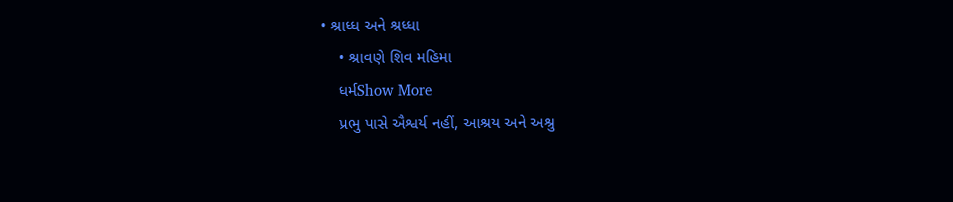• શ્રાધ્ધ અને શ્રધ્ધા
    • શ્રાવણે શિવ મહિમા
    ધર્મShow More
    પ્રભુ પાસે ઐશ્વર્ય નહીં, આશ્રય અને અશ્રુ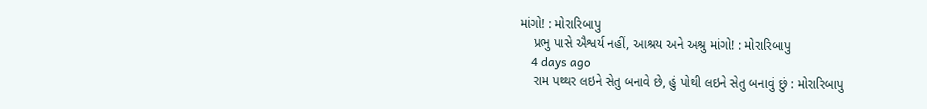માંગો! : મોરારિબાપુ
    પ્રભુ પાસે ઐશ્વર્ય નહીં, આશ્રય અને અશ્રુ માંગો! : મોરારિબાપુ
    4 days ago
    રામ પથ્થર લઇને સેતુ બનાવે છે, હું પોથી લઇને સેતુ બનાવું છું : મોરારિબાપુ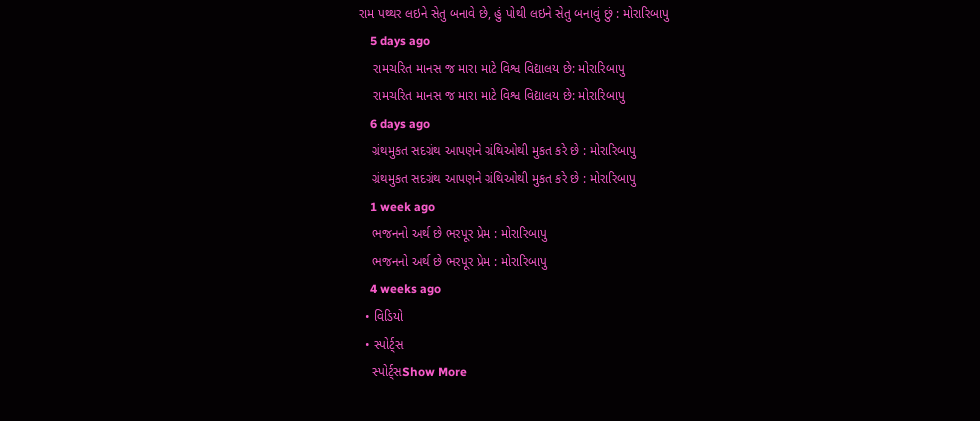રામ પથ્થર લઇને સેતુ બનાવે છે, હું પોથી લઇને સેતુ બનાવું છું : મોરારિબાપુ
    5 days ago
    રામચરિત માનસ જ મારા માટે વિશ્વ વિદ્યાલય છે: મોરારિબાપુ
    રામચરિત માનસ જ મારા માટે વિશ્વ વિદ્યાલય છે: મોરારિબાપુ
    6 days ago
    ગ્રંથમુકત સદગ્રંથ આપણને ગ્રંથિઓથી મુકત કરે છે : મોરારિબાપુ
    ગ્રંથમુકત સદગ્રંથ આપણને ગ્રંથિઓથી મુકત કરે છે : મોરારિબાપુ
    1 week ago
    ભજનનો અર્થ છે ભરપૂર પ્રેમ : મોરારિબાપુ
    ભજનનો અર્થ છે ભરપૂર પ્રેમ : મોરારિબાપુ
    4 weeks ago
  • વિડિયો
  • સ્પોર્ટ્સ
    સ્પોર્ટ્સShow More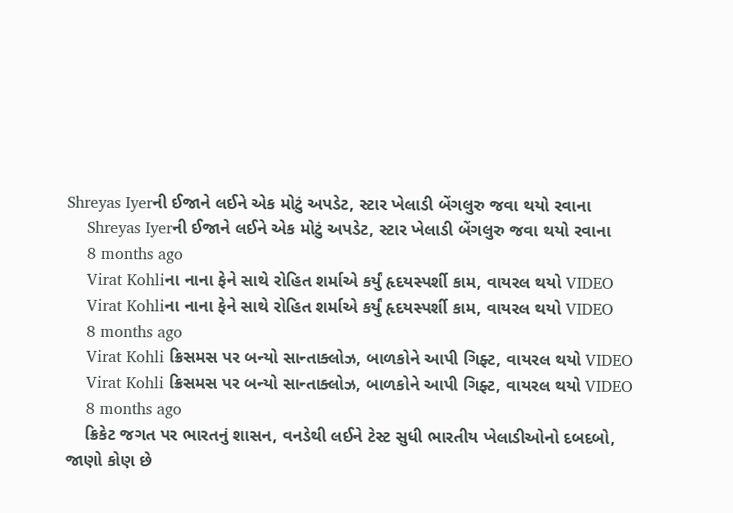Shreyas Iyerની ઈજાને લઈને એક મોટું અપડેટ, સ્ટાર ખેલાડી બેંગલુરુ જવા થયો રવાના
    Shreyas Iyerની ઈજાને લઈને એક મોટું અપડેટ, સ્ટાર ખેલાડી બેંગલુરુ જવા થયો રવાના
    8 months ago
    Virat Kohliના નાના ફેને સાથે રોહિત શર્માએ કર્યું હૃદયસ્પર્શી કામ, વાયરલ થયો VIDEO
    Virat Kohliના નાના ફેને સાથે રોહિત શર્માએ કર્યું હૃદયસ્પર્શી કામ, વાયરલ થયો VIDEO
    8 months ago
    Virat Kohli ક્રિસમસ પર બન્યો સાન્તાક્લોઝ, બાળકોને આપી ગિફ્ટ, વાયરલ થયો VIDEO
    Virat Kohli ક્રિસમસ પર બન્યો સાન્તાક્લોઝ, બાળકોને આપી ગિફ્ટ, વાયરલ થયો VIDEO
    8 months ago
    ક્રિકેટ જગત પર ભારતનું શાસન, વનડેથી લઈને ટેસ્ટ સુધી ભારતીય ખેલાડીઓનો દબદબો, જાણો કોણ છે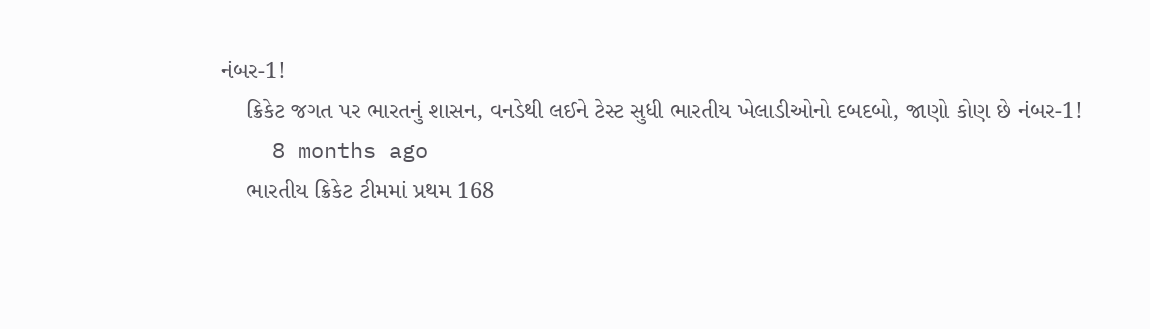નંબર-1!
    ક્રિકેટ જગત પર ભારતનું શાસન, વનડેથી લઈને ટેસ્ટ સુધી ભારતીય ખેલાડીઓનો દબદબો, જાણો કોણ છે નંબર-1!
    8 months ago
    ભારતીય ક્રિકેટ ટીમમાં પ્રથમ 168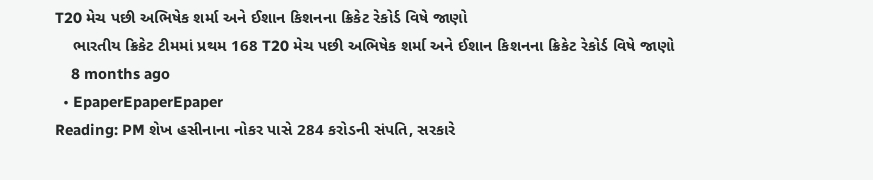T20 મેચ પછી અભિષેક શર્મા અને ઈશાન કિશનના ક્રિકેટ રેકોર્ડ વિષે જાણો
    ભારતીય ક્રિકેટ ટીમમાં પ્રથમ 168 T20 મેચ પછી અભિષેક શર્મા અને ઈશાન કિશનના ક્રિકેટ રેકોર્ડ વિષે જાણો
    8 months ago
  • EpaperEpaperEpaper
Reading: PM શેખ હસીનાના નોકર પાસે 284 કરોડની સંપતિ, સરકારે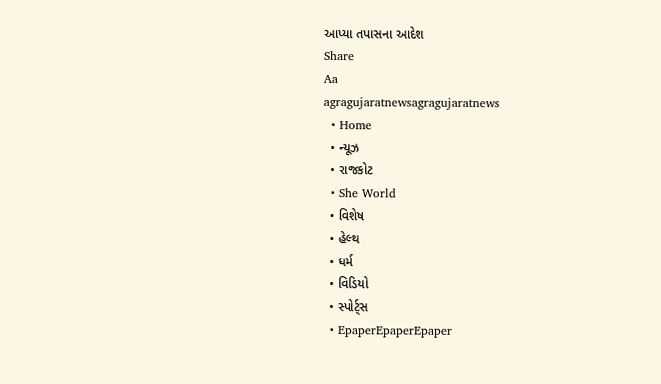આપ્યા તપાસના આદેશ
Share
Aa
agragujaratnewsagragujaratnews
  • Home
  • ન્યૂઝ
  • રાજકોટ
  • She World
  • વિશેષ
  • હેલ્થ
  • ધર્મ
  • વિડિયો
  • સ્પોર્ટ્સ
  • EpaperEpaperEpaper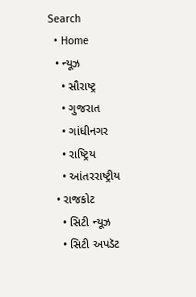Search
  • Home
  • ન્યૂઝ
    • સૌરાષ્ટ્ર
    • ગુજરાત
    • ગાંધીનગર
    • રાષ્ટ્રિય
    • આંતરરાષ્ટ્રીય
  • રાજકોટ
    • સિટી ન્યૂઝ
    • સિટી અપડૅટ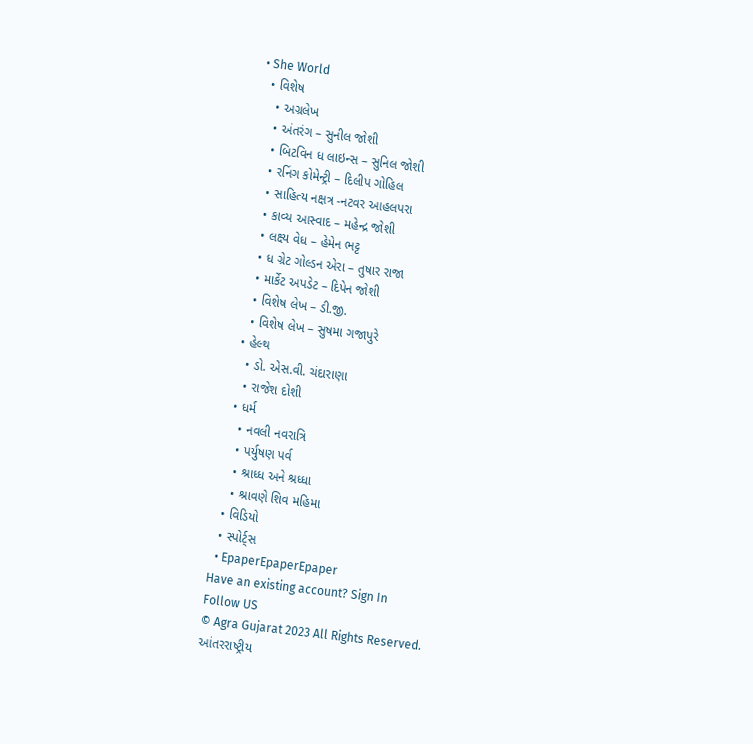• She World
  • વિશેષ
    • અગ્રલેખ
    • અંતરંગ – સુનીલ જોશી
    • બિટવિન ધ લાઇન્સ – સુનિલ જોશી
    • રનિંગ કોમેન્ટ્રી – દિલીપ ગોહિલ
    • સાહિત્ય નક્ષત્ર -નટવર આહલપરા
    • કાવ્ય આસ્વાદ – મહેન્દ્ર જોશી
    • લક્ષ્ય વેધ – હેમેન ભટ્ટ
    • ધ ગ્રેટ ગોલ્ડન એરા – તુષાર રાજા
    • માર્કેટ અપડેટ – દિપેન જોશી
    • વિશેષ લેખ – ડી.જી.
    • વિશેષ લેખ – સુષમા ગજાપુરે
  • હેલ્થ
    • ડો. એસ.વી. ચંદારાણા
    • રાજેશ દોશી
  • ધર્મ
    • નવલી નવરાત્રિ
    • પર્યુષણ પર્વ
    • શ્રાધ્ધ અને શ્રધ્ધા
    • શ્રાવણે શિવ મહિમા
  • વિડિયો
  • સ્પોર્ટ્સ
  • EpaperEpaperEpaper
Have an existing account? Sign In
Follow US
© Agra Gujarat 2023 All Rights Reserved.
આંતરરાષ્ટ્રીય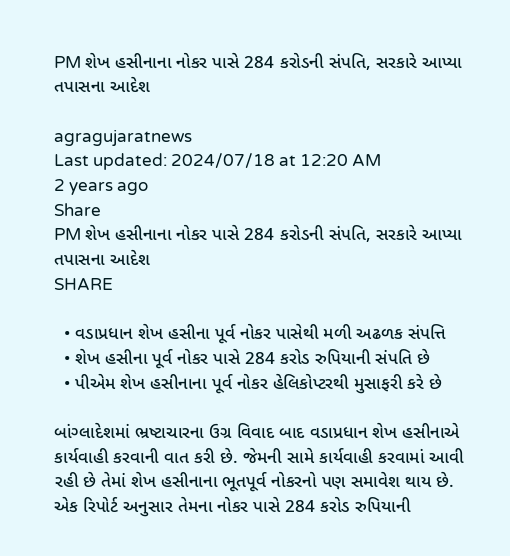PM શેખ હસીનાના નોકર પાસે 284 કરોડની સંપતિ, સરકારે આપ્યા તપાસના આદેશ

agragujaratnews
Last updated: 2024/07/18 at 12:20 AM
2 years ago
Share
PM શેખ હસીનાના નોકર પાસે 284 કરોડની સંપતિ, સરકારે આપ્યા તપાસના આદેશ
SHARE

  • વડાપ્રધાન શેખ હસીના પૂર્વ નોકર પાસેથી મળી અઢળક સંપત્તિ
  • શેખ હસીના પૂર્વ નોકર પાસે 284 કરોડ રુપિયાની સંપતિ છે
  • પીએમ શેખ હસીનાના પૂર્વ નોકર હેલિકોપ્ટરથી મુસાફરી કરે છે

બાંગ્લાદેશમાં ભ્રષ્ટાચારના ઉગ્ર વિવાદ બાદ વડાપ્રધાન શેખ હસીનાએ કાર્યવાહી કરવાની વાત કરી છે. જેમની સામે કાર્યવાહી કરવામાં આવી રહી છે તેમાં શેખ હસીનાના ભૂતપૂર્વ નોકરનો પણ સમાવેશ થાય છે. એક રિપોર્ટ અનુસાર તેમના નોકર પાસે 284 કરોડ રુપિયાની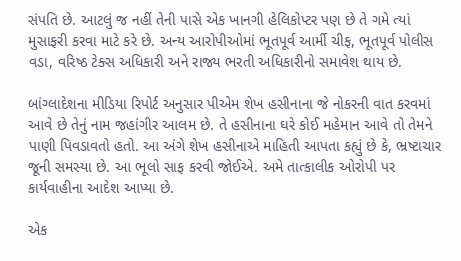સંપતિ છે. આટલું જ નહીં તેની પાસે એક ખાનગી હેલિકોપ્ટર પણ છે તે ગમે ત્યાં મુસાફરી કરવા માટે કરે છે. અન્ય આરોપીઓમાં ભૂતપૂર્વ આર્મી ચીફ, ભૂતપૂર્વ પોલીસ વડા, વરિષ્ઠ ટેક્સ અધિકારી અને રાજ્ય ભરતી અધિકારીનો સમાવેશ થાય છે.

બાંગ્લાદેશના મીડિયા રિપોર્ટ અનુસાર પીએમ શેખ હસીનાના જે નોકરની વાત કરવમાં આવે છે તેનું નામ જહાંગીર આલમ છે. તે હસીનાના ઘરે કોઈ મહેમાન આવે તો તેમને પાણી પિવડાવતો હતો. આ અંગે શેખ હસીનાએ માહિતી આપતા કહ્યું છે કે, ભ્રષ્ટાચાર જૂની સમસ્યા છે. આ ભૂલો સાફ કરવી જોઈએ. અમે તાત્કાલીક ઓરોપી પર કાર્યવાહીના આદેશ આપ્યા છે.

એક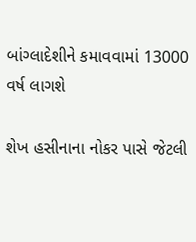બાંગ્લાદેશીને કમાવવામાં 13000 વર્ષ લાગશે

શેખ હસીનાના નોકર પાસે જેટલી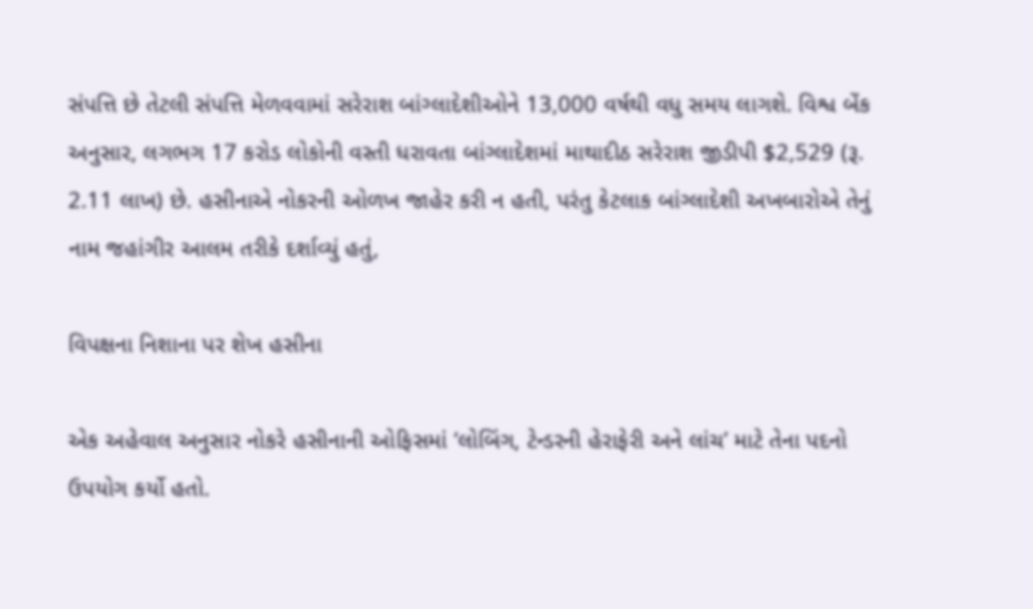સંપત્તિ છે તેટલી સંપત્તિ મેળવવામાં સરેરાશ બાંગ્લાદેશીઓને 13,000 વર્ષથી વધુ સમય લાગશે. વિશ્વ બેંક અનુસાર, લગભગ 17 કરોડ લોકોની વસ્તી ધરાવતા બાંગ્લાદેશમાં માથાદીઠ સરેરાશ જીડીપી $2,529 (રૂ. 2.11 લાખ) છે. હસીનાએ નોકરની ઓળખ જાહેર કરી ન હતી, પરંતુ કેટલાક બાંગ્લાદેશી અખબારોએ તેનું નામ જહાંગીર આલમ તરીકે દર્શાવ્યું હતું,

વિપક્ષના નિશાના પર શેખ હસીના

એક અહેવાલ અનુસાર નોકરે હસીનાની ઓફિસમાં ‘લોબિંગ, ટેન્ડરની હેરાફેરી અને લાંચ’ માટે તેના પદનો ઉપયોગ કર્યો હતો.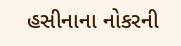હસીનાના નોકરની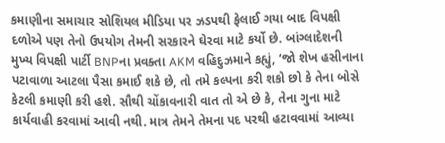કમાણીના સમાચાર સોશિયલ મીડિયા પર ઝડપથી ફેલાઈ ગયા બાદ વિપક્ષી દળોએ પણ તેનો ઉપયોગ તેમની સરકારને ઘેરવા માટે કર્યો છે. બાંગ્લાદેશની મુખ્ય વિપક્ષી પાર્ટી BNPના પ્રવક્તા AKM વહિદુઝમાને કહ્યું, ‘જો શેખ હસીનાના પટાવાળા આટલા પૈસા કમાઈ શકે છે, તો તમે કલ્પના કરી શકો છો કે તેના બોસે કેટલી કમાણી કરી હશે. સૌથી ચોંકાવનારી વાત તો એ છે કે, તેના ગુના માટે કાર્યવાહી કરવામાં આવી નથી. માત્ર તેમને તેમના પદ પરથી હટાવવામાં આવ્યા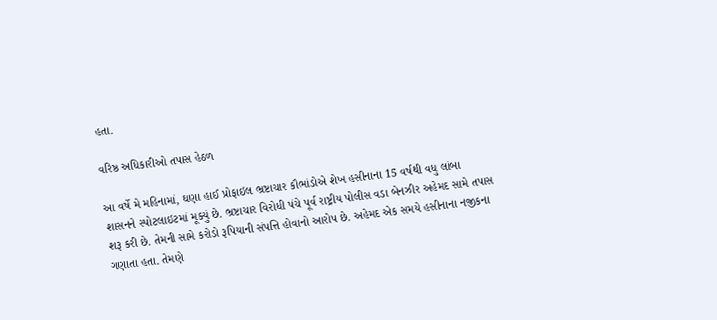હતા.

વરિષ્ઠ અધિકારીઓ તપાસ હેઠળ

આ વર્ષે મે મહિનામાં, ઘણા હાઈ પ્રોફાઇલ ભ્રષ્ટાચાર કૌભાંડોએ શેખ હસીનાના 15 વર્ષથી વધુ લાંબા શાસનને સ્પોટલાઇટમાં મૂક્યું છે. ભ્રષ્ટાચાર વિરોધી પંચે પૂર્વ રાષ્ટ્રીય પોલીસ વડા બેનઝીર અહેમદ સામે તપાસ શરૂ કરી છે. તેમની સામે કરોડો રૂપિયાની સંપત્તિ હોવાનો આરોપ છે. અહેમદ એક સમયે હસીનાના નજીકના ગણાતા હતા. તેમણે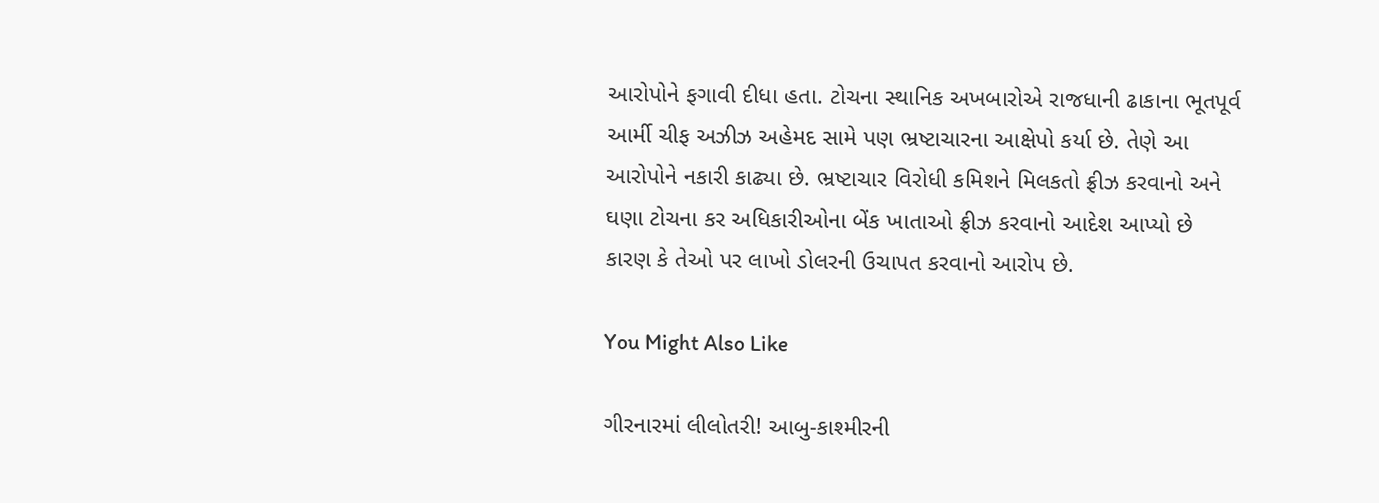આરોપોને ફગાવી દીધા હતા. ટોચના સ્થાનિક અખબારોએ રાજધાની ઢાકાના ભૂતપૂર્વ આર્મી ચીફ અઝીઝ અહેમદ સામે પણ ભ્રષ્ટાચારના આક્ષેપો કર્યા છે. તેણે આ આરોપોને નકારી કાઢ્યા છે. ભ્રષ્ટાચાર વિરોધી કમિશને મિલકતો ફ્રીઝ કરવાનો અને ઘણા ટોચના કર અધિકારીઓના બેંક ખાતાઓ ફ્રીઝ કરવાનો આદેશ આપ્યો છે કારણ કે તેઓ પર લાખો ડોલરની ઉચાપત કરવાનો આરોપ છે.

You Might Also Like

ગીરનારમાં લીલોતરી! આબુ-કાશ્મીરની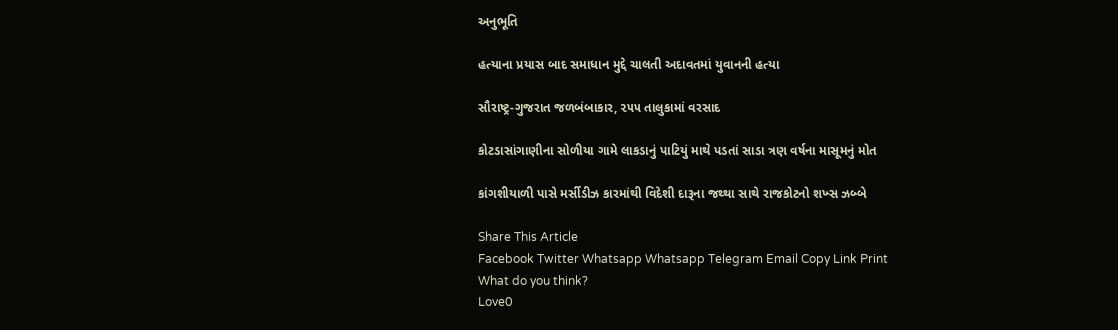અનુભૂતિ

હત્યાના પ્રયાસ બાદ સમાધાન મુદ્દે ચાલતી અદાવતમાં યુવાનની હત્યા

સૌરાષ્ટ્ર-ગુજરાત જળબંબાકાર, ૨૫૫ તાલુકામાં વરસાદ

કોટડાસાંગાણીના સોળીયા ગામે લાકડાનું પાટિયું માથે પડતાં સાડા ત્રણ વર્ષના માસૂમનું મોત

કાંગશીયાળી પાસે મર્સીડીઝ કારમાંથી વિદેશી દારૂના જથ્થા સાથે રાજકોટનો શખ્સ ઝબ્બે

Share This Article
Facebook Twitter Whatsapp Whatsapp Telegram Email Copy Link Print
What do you think?
Love0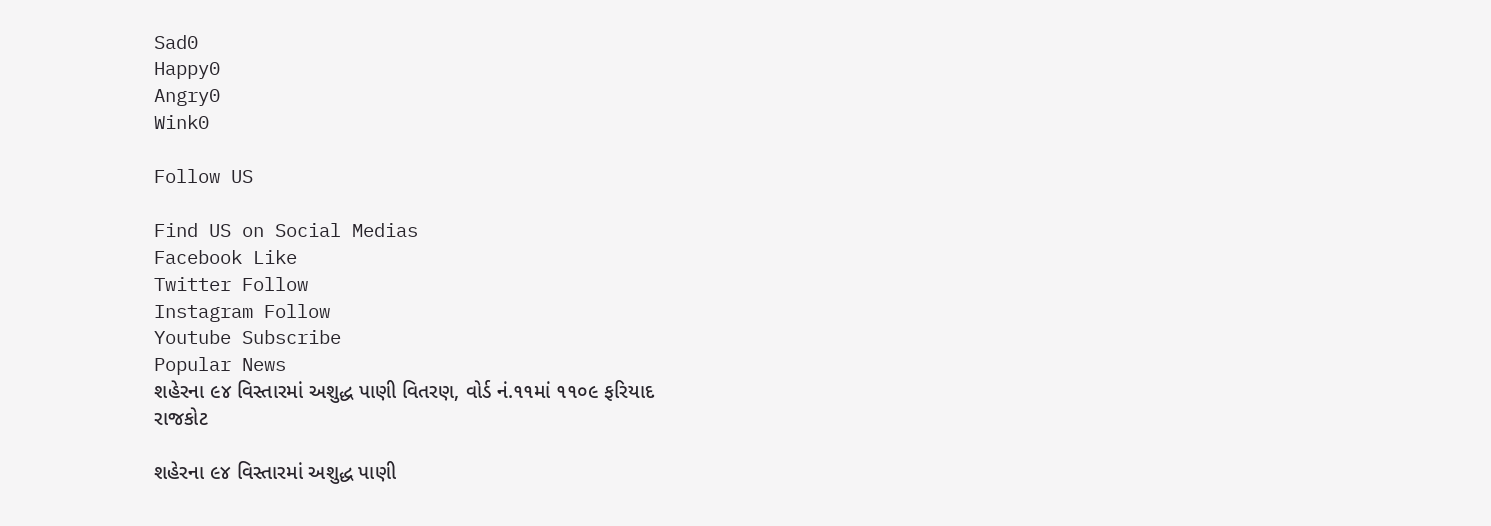Sad0
Happy0
Angry0
Wink0

Follow US

Find US on Social Medias
Facebook Like
Twitter Follow
Instagram Follow
Youtube Subscribe
Popular News
શહેરના ૯૪ વિસ્તારમાં અશુદ્ધ પાણી વિતરણ, વોર્ડ નં.૧૧માં ૧૧૦૯ ફરિયાદ
રાજકોટ

શહેરના ૯૪ વિસ્તારમાં અશુદ્ધ પાણી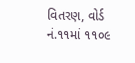વિતરણ, વોર્ડ નં.૧૧માં ૧૧૦૯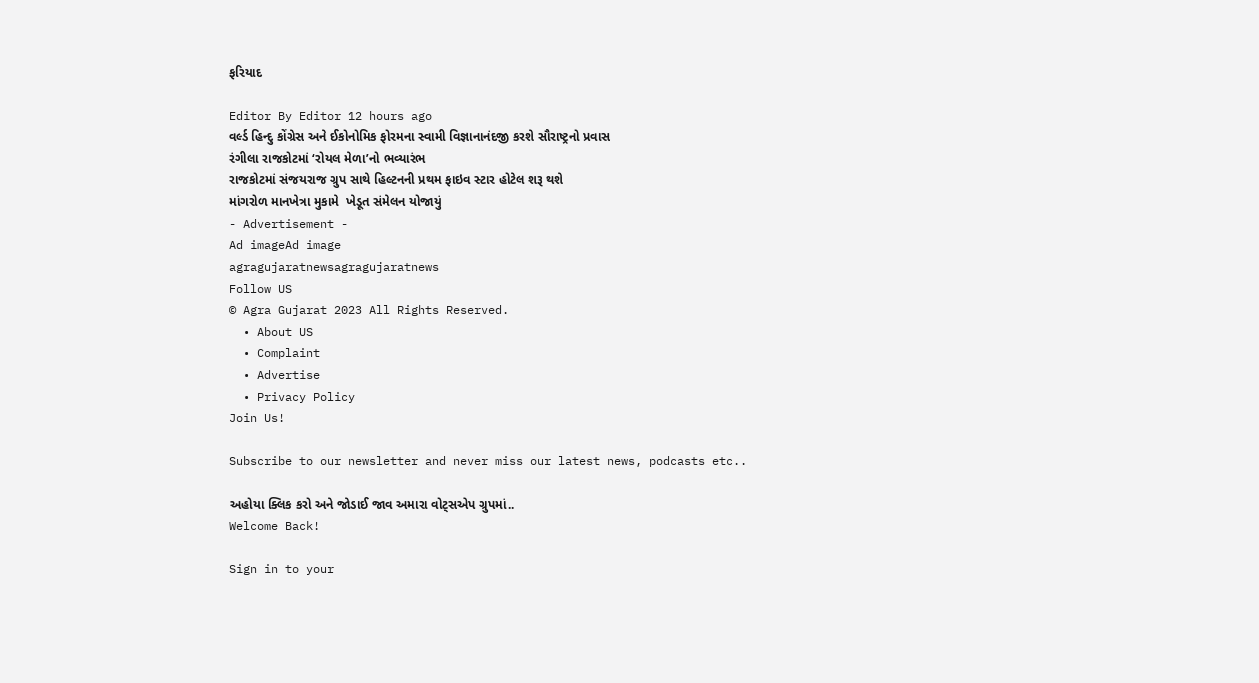ફરિયાદ

Editor By Editor 12 hours ago
વર્લ્ડ હિન્દુ કોંગ્રેસ અને ઈકોનોમિક ફોરમના સ્વામી વિજ્ઞાનાનંદજી કરશે સૌરાષ્ટ્રનો પ્રવાસ
રંગીલા રાજકોટમાં ‘રોયલ મેળા’નો ભવ્યારંભ
રાજકોટમાં સંજયરાજ ગ્રુપ સાથે હિલ્ટનની પ્રથમ ફાઇવ સ્ટાર હોટેલ શરૂ થશે
માંગરોળ માનખેત્રા મુકામે  ખેડૂત સંમેલન યોજાયું
- Advertisement -
Ad imageAd image
agragujaratnewsagragujaratnews
Follow US
© Agra Gujarat 2023 All Rights Reserved.
  • About US
  • Complaint
  • Advertise
  • Privacy Policy
Join Us!

Subscribe to our newsletter and never miss our latest news, podcasts etc..

અહોયા ક્લિક કરો અને જોડાઈ જાવ અમારા વોટ્સએપ ગ્રુપમાં..
Welcome Back!

Sign in to your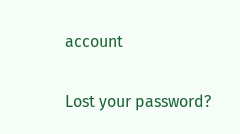account

Lost your password?